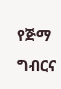የጅማ ግብርና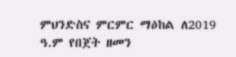ምህንድስና ምርምር ማዕከል ለ2019 ዓ.ም የበጀት ዘመን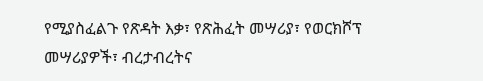የሚያስፈልጉ የጽዳት እቃ፣ የጽሕፈት መሣሪያ፣ የወርክሾፕ መሣሪያዎች፣ ብረታብረትና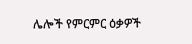ሌሎች የምርምር ዕቃዎች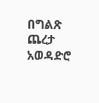በግልጽ ጨረታ አወዳድሮ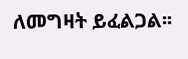ለመግዛት ይፈልጋል፡፡